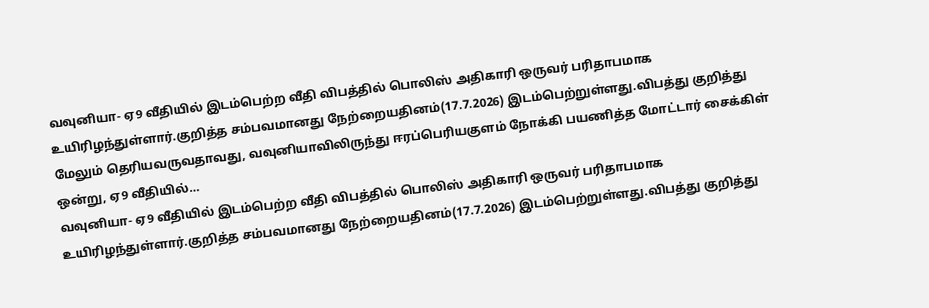வவுனியா- ஏ9 வீதியில் இடம்பெற்ற வீதி விபத்தில் பொலிஸ் அதிகாரி ஒருவர் பரிதாபமாக உயிரிழந்துள்ளார்.குறித்த சம்பவமானது நேற்றையதினம்(17.7.2026) இடம்பெற்றுள்ளது.விபத்து குறித்து மேலும் தெரியவருவதாவது, வவுனியாவிலிருந்து ஈரப்பெரியகுளம் நோக்கி பயணித்த மோட்டார் சைக்கிள் ஒன்று, ஏ9 வீதியில்…
வவுனியா- ஏ9 வீதியில் இடம்பெற்ற வீதி விபத்தில் பொலிஸ் அதிகாரி ஒருவர் பரிதாபமாக உயிரிழந்துள்ளார்.குறித்த சம்பவமானது நேற்றையதினம்(17.7.2026) இடம்பெற்றுள்ளது.விபத்து குறித்து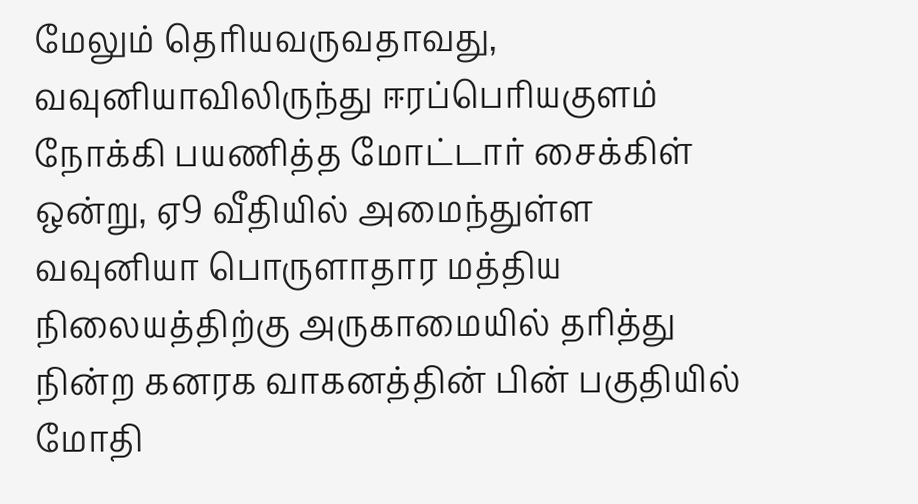மேலும் தெரியவருவதாவது,
வவுனியாவிலிருந்து ஈரப்பெரியகுளம் நோக்கி பயணித்த மோட்டார் சைக்கிள் ஒன்று, ஏ9 வீதியில் அமைந்துள்ள வவுனியா பொருளாதார மத்திய நிலையத்திற்கு அருகாமையில் தரித்து நின்ற கனரக வாகனத்தின் பின் பகுதியில் மோதி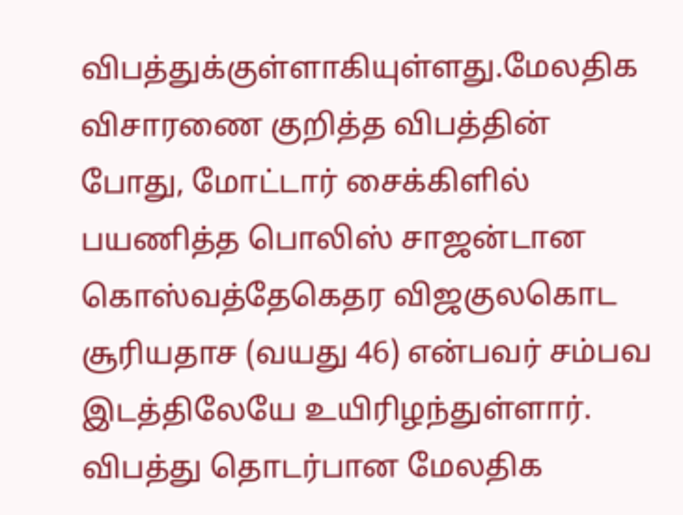விபத்துக்குள்ளாகியுள்ளது.மேலதிக விசாரணை குறித்த விபத்தின் போது, மோட்டார் சைக்கிளில் பயணித்த பொலிஸ் சாஜன்டான கொஸ்வத்தேகெதர விஜகுலகொட சூரியதாச (வயது 46) என்பவர் சம்பவ இடத்திலேயே உயிரிழந்துள்ளார். விபத்து தொடர்பான மேலதிக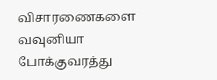விசாரணைகளை வவுனியா போக்குவரத்து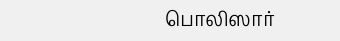பொலிஸார்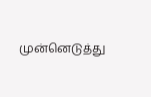முன்னெடுத்து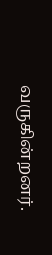வருகின்றனர்.